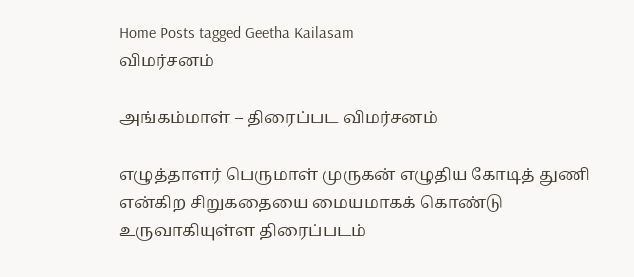Home Posts tagged Geetha Kailasam
விமர்சனம்

அங்கம்மாள் – திரைப்பட விமர்சனம்

எழுத்தாளர் பெருமாள் முருகன் எழுதிய கோடித் துணி என்கிற சிறுகதையை மையமாகக் கொண்டு உருவாகியுள்ள திரைப்படம்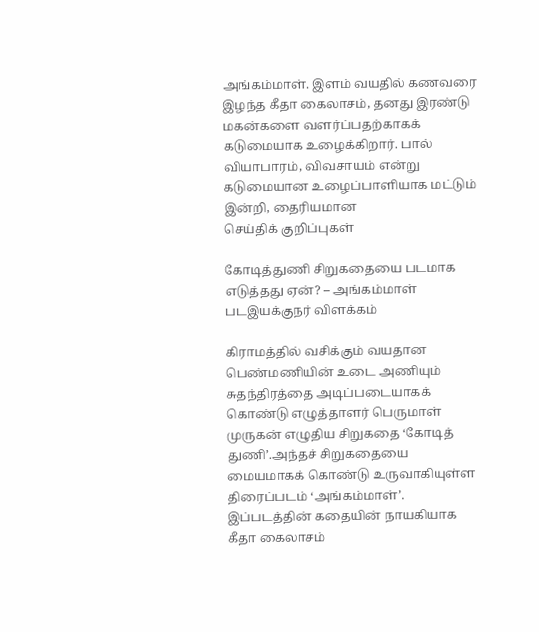அங்கம்மாள். இளம் வயதில் கணவரை இழந்த கீதா கைலாசம், தனது இரண்டு மகன்களை வளர்ப்பதற்காகக் கடுமையாக உழைக்கிறார். பால் வியாபாரம், விவசாயம் என்று கடுமையான உழைப்பாளியாக மட்டும் இன்றி, தைரியமான
செய்திக் குறிப்புகள்

கோடித்துணி சிறுகதையை படமாக எடுத்தது ஏன்? – அங்கம்மாள் படஇயக்குநர் விளக்கம்

கிராமத்தில் வசிக்கும் வயதான பெண்மணியின் உடை அணியும் சுதந்திரத்தை அடிப்படையாகக் கொண்டு எழுத்தாளர் பெருமாள் முருகன் எழுதிய சிறுகதை ‘கோடித் துணி’.அந்தச் சிறுகதையை மையமாகக் கொண்டு உருவாகியுள்ள திரைப்படம் ‘அங்கம்மாள்’. இப்படத்தின் கதையின் நாயகியாக கீதா கைலாசம்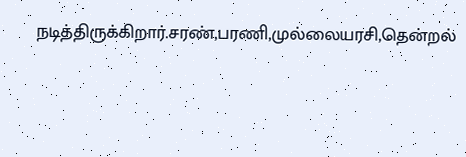நடித்திருக்கிறார்.சரண்,பரணி,முல்லையரசி,தென்றல்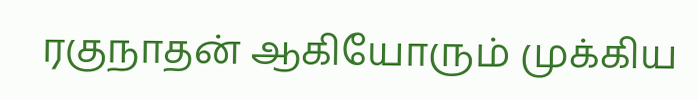ரகுநாதன் ஆகியோரும் முக்கிய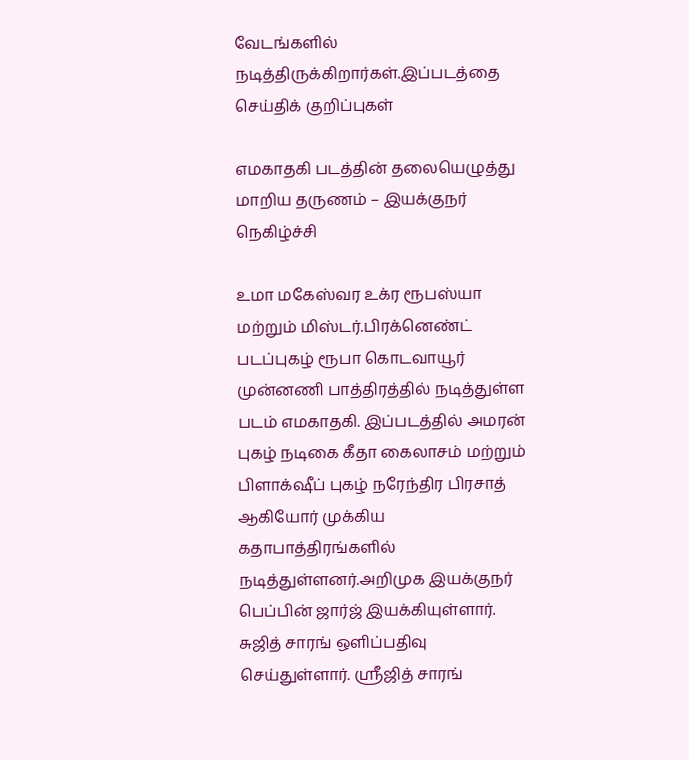வேடங்களில் நடித்திருக்கிறார்கள்.இப்படத்தை
செய்திக் குறிப்புகள்

எமகாதகி படத்தின் தலையெழுத்து மாறிய தருணம் – இயக்குநர் நெகிழ்ச்சி

உமா மகேஸ்வர உக்ர ரூபஸ்யா மற்றும் மிஸ்டர்.பிரக்னெண்ட் படப்புகழ் ரூபா கொடவாயூர் முன்னணி பாத்திரத்தில் நடித்துள்ள படம் எமகாதகி. இப்படத்தில் அமரன் புகழ் நடிகை கீதா கைலாசம் மற்றும் பிளாக்‌ஷீப் புகழ் நரேந்திர பிரசாத் ஆகியோர் முக்கிய கதாபாத்திரங்களில் நடித்துள்ளனர்.அறிமுக இயக்குநர் பெப்பின் ஜார்ஜ் இயக்கியுள்ளார். சுஜித் சாரங் ஒளிப்பதிவு செய்துள்ளார். ஸ்ரீஜித் சாரங்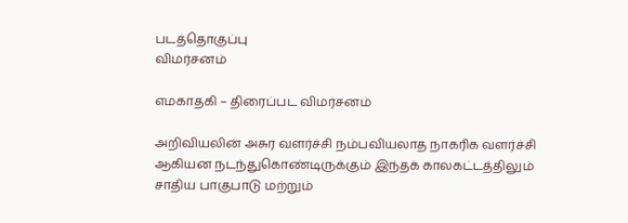படத்தொகுப்பு
விமர்சனம்

எமகாதகி – திரைப்பட விமர்சனம்

அறிவியலின் அசுர வளர்ச்சி நம்பவியலாத நாகரிக வளர்ச்சி ஆகியன நடந்துகொண்டிருக்கும் இந்தக் காலகட்டத்திலும் சாதிய பாகுபாடு மற்றும்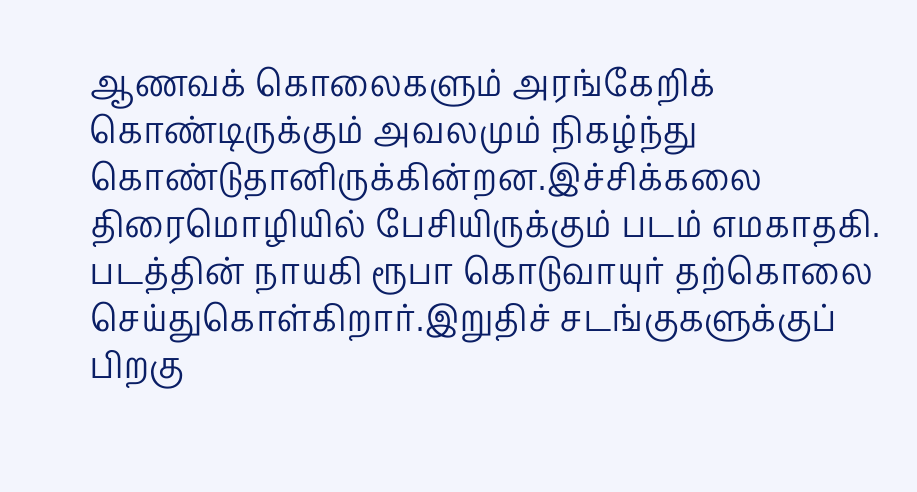ஆணவக் கொலைகளும் அரங்கேறிக் கொண்டிருக்கும் அவலமும் நிகழ்ந்து கொண்டுதானிருக்கின்றன.இச்சிக்கலை திரைமொழியில் பேசியிருக்கும் படம் எமகாதகி. படத்தின் நாயகி ரூபா கொடுவாயுர் தற்கொலை செய்துகொள்கிறார்.இறுதிச் சடங்குகளுக்குப் பிறகு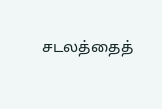சடலத்தைத்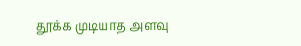தூக்க முடியாத அளவு